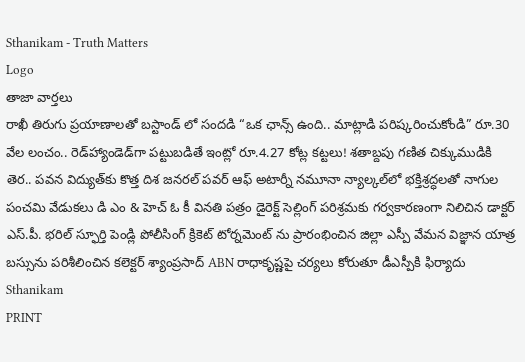Sthanikam - Truth Matters
Logo
తాజా వార్తలు
రాఖీ తిరుగు ప్రయాణాలతో బస్టాండ్ లో సందడి “ఒక ఛాన్స్‌ ఉంది.. మాట్లాడి పరిష్కరించుకోండి” రూ.30 వేల లంచం.. రెడ్‌హ్యాండెడ్‌గా పట్టుబడితే ఇంట్లో రూ.4.27 కోట్ల కట్టలు! శతాబ్దపు గణిత చిక్కుముడికి తెర.. పవన విద్యుత్‌కు కొత్త దిశ జనరల్ పవర్ ఆఫ్ అటార్నీ నమూనా న్యాల్కల్‌లో భక్తిశ్రద్ధలతో నాగుల పంచమి వేడుకలు డి ఎం & హెచ్ ఓ కీ వినతి పత్రం డైరెక్ట్ సెల్లింగ్ పరిశ్రమకు గర్వకారణంగా నిలిచిన డాక్టర్ ఎస్.పీ. భరిల్ స్ఫూర్తి పెండ్లి పోలీసింగ్ క్రికెట్ టోర్నమెంట్ ను ప్రారంభించిన జిల్లా ఎస్పీ వేమన విజ్ఞాన యాత్ర బస్సును పరిశీలించిన కలెక్టర్ శ్యాంప్రసాద్ ABN రాధాకృష్ణపై చర్యలు కోరుతూ డీఎస్పీకి ఫిర్యాదు
Sthanikam
PRINT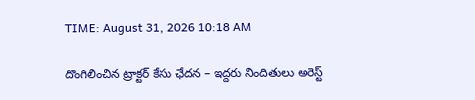TIME: August 31, 2026 10:18 AM

దొంగిలించిన ట్రాక్టర్ కేసు ఛేదన – ఇద్దరు నిందితులు అరెస్ట్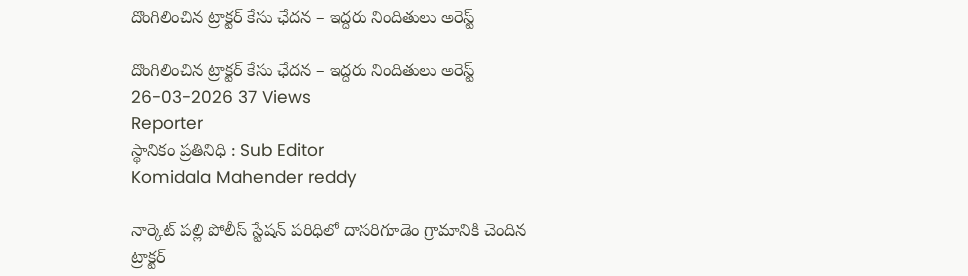దొంగిలించిన ట్రాక్టర్ కేసు ఛేదన – ఇద్దరు నిందితులు అరెస్ట్

దొంగిలించిన ట్రాక్టర్ కేసు ఛేదన – ఇద్దరు నిందితులు అరెస్ట్
26-03-2026 37 Views
Reporter
స్థానికం ప్రతినిధి : Sub Editor
Komidala Mahender reddy

నార్కెట్ పల్లి పోలీస్ స్టేషన్ పరిధిలో దాసరిగూడెం గ్రామానికి చెందిన ట్రాక్టర్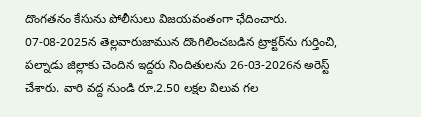దొంగతనం కేసును పోలీసులు విజయవంతంగా ఛేదించారు. 07-08-2025న తెల్లవారుజామున దొంగిలించబడిన ట్రాక్టర్‌ను గుర్తించి, పల్నాడు జిల్లాకు చెందిన ఇద్దరు నిందితులను 26-03-2026న అరెస్ట్ చేశారు. వారి వద్ద నుండి రూ.2.50 లక్షల విలువ గల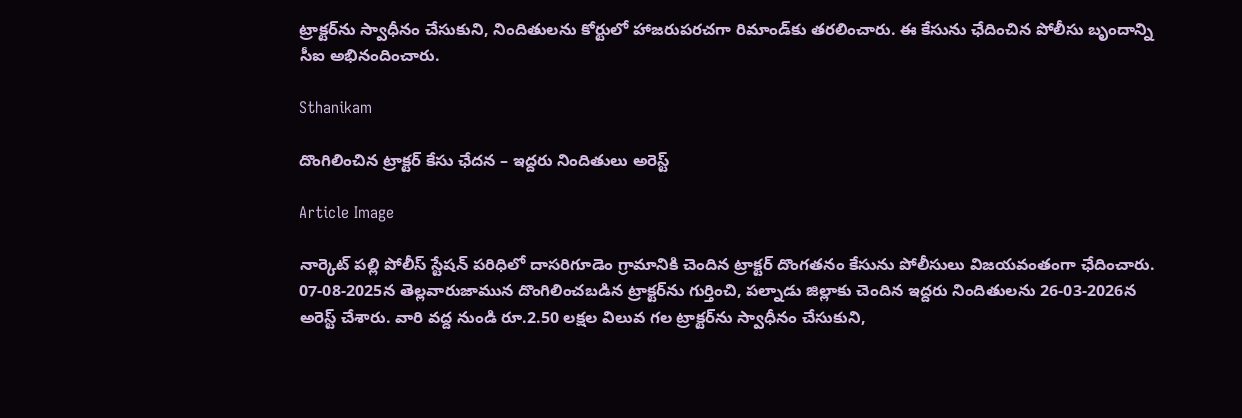ట్రాక్టర్‌ను స్వాధీనం చేసుకుని, నిందితులను కోర్టులో హాజరుపరచగా రిమాండ్‌కు తరలించారు. ఈ కేసును ఛేదించిన పోలీసు బృందాన్ని సీఐ అభినందించారు.

Sthanikam

దొంగిలించిన ట్రాక్టర్ కేసు ఛేదన – ఇద్దరు నిందితులు అరెస్ట్

Article Image

నార్కెట్ పల్లి పోలీస్ స్టేషన్ పరిధిలో దాసరిగూడెం గ్రామానికి చెందిన ట్రాక్టర్ దొంగతనం కేసును పోలీసులు విజయవంతంగా ఛేదించారు. 07-08-2025న తెల్లవారుజామున దొంగిలించబడిన ట్రాక్టర్‌ను గుర్తించి, పల్నాడు జిల్లాకు చెందిన ఇద్దరు నిందితులను 26-03-2026న అరెస్ట్ చేశారు. వారి వద్ద నుండి రూ.2.50 లక్షల విలువ గల ట్రాక్టర్‌ను స్వాధీనం చేసుకుని,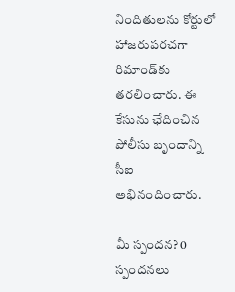నిందితులను కోర్టులో హాజరుపరచగా రిమాండ్‌కు తరలించారు. ఈ కేసును ఛేదించిన పోలీసు బృందాన్ని సీఐ అభినందించారు.

మీ స్పందన? 0 స్పందనలు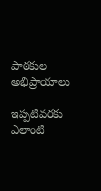పాఠకుల అభిప్రాయాలు

ఇప్పటివరకు ఎలాంటి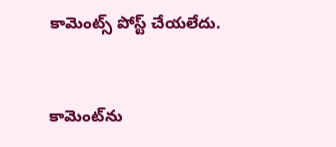కామెంట్స్ పోస్ట్ చేయలేదు.


కామెంట్‌ను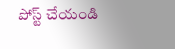పోస్ట్ చేయండి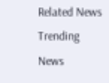Related News
Trending News